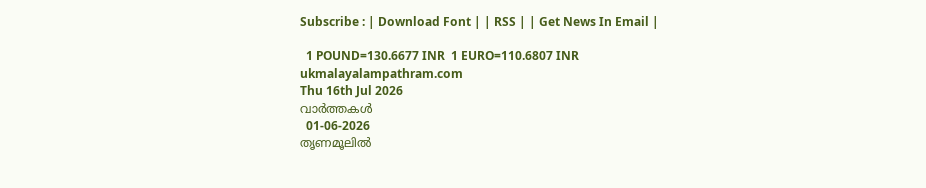Subscribe : | Download Font | | RSS | | Get News In Email |

  1 POUND=130.6677 INR  1 EURO=110.6807 INR
ukmalayalampathram.com
Thu 16th Jul 2026
വാര്‍ത്തകള്‍
  01-06-2026
തൃണമൂലില്‍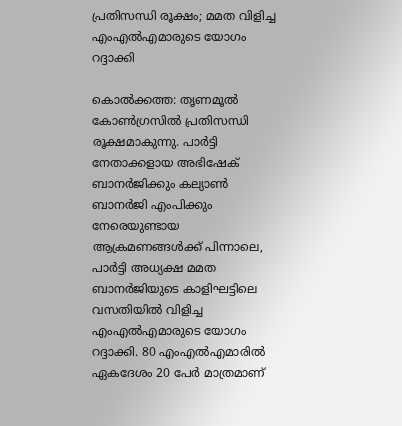പ്രതിസന്ധി രൂക്ഷം; മമത വിളിച്ച എംഎല്‍എമാരുടെ യോഗം റദ്ദാക്കി

കൊല്‍ക്കത്ത: തൃണമൂല്‍ കോണ്‍ഗ്രസില്‍ പ്രതിസന്ധി രൂക്ഷമാകുന്നു. പാര്‍ട്ടി നേതാക്കളായ അഭിഷേക് ബാനര്‍ജിക്കും കല്യാണ്‍ ബാനര്‍ജി എംപിക്കും നേരെയുണ്ടായ ആക്രമണങ്ങള്‍ക്ക് പിന്നാലെ, പാര്‍ട്ടി അധ്യക്ഷ മമത ബാനര്‍ജിയുടെ കാളിഘട്ടിലെ വസതിയില്‍ വിളിച്ച എംഎല്‍എമാരുടെ യോഗം റദ്ദാക്കി. 80 എംഎല്‍എമാരില്‍ ഏകദേശം 20 പേര്‍ മാത്രമാണ്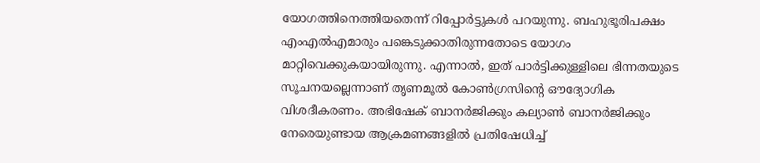യോഗത്തിനെത്തിയതെന്ന് റിപ്പോര്‍ട്ടുകള്‍ പറയുന്നു. ബഹുഭൂരിപക്ഷം എംഎല്‍എമാരും പങ്കെടുക്കാതിരുന്നതോടെ യോഗം മാറ്റിവെക്കുകയായിരുന്നു. എന്നാല്‍, ഇത് പാര്‍ട്ടിക്കുള്ളിലെ ഭിന്നതയുടെ സൂചനയല്ലെന്നാണ് തൃണമൂല്‍ കോണ്‍ഗ്രസിന്റെ ഔദ്യോഗിക വിശദീകരണം. അഭിഷേക് ബാനര്‍ജിക്കും കല്യാണ്‍ ബാനര്‍ജിക്കും നേരെയുണ്ടായ ആക്രമണങ്ങളില്‍ പ്രതിഷേധിച്ച്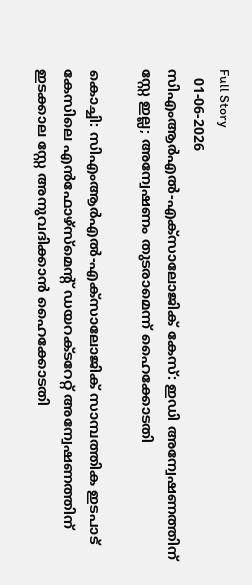Full Story
  01-06-2026
സിഎംആര്‍എല്‍-എക്സാലോജിക് കേസ്: ഇഡി അന്വേഷണത്തിന് സ്റ്റേ ഇല്ല; അന്വേഷണം തുടരാമെന്ന് ഹൈക്കോടതി

കൊച്ചി: സിഎംആര്‍എല്‍-എക്സാലോജിക് സാമ്പത്തിക ഇടപാട് കേസിലെ എന്‍ഫോഴ്സ്മെന്റ് ഡയറക്ടറേറ്റ് അന്വേഷണത്തിന് ഇടക്കാല സ്റ്റേ അനുവദിക്കാന്‍ ഹൈക്കോടതി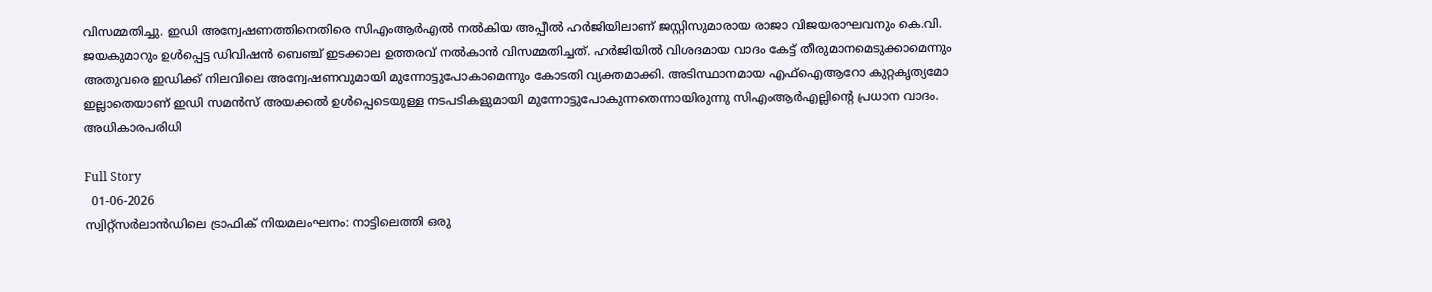വിസമ്മതിച്ചു. ഇഡി അന്വേഷണത്തിനെതിരെ സിഎംആര്‍എല്‍ നല്‍കിയ അപ്പീല്‍ ഹര്‍ജിയിലാണ് ജസ്റ്റിസുമാരായ രാജാ വിജയരാഘവനും കെ.വി. ജയകുമാറും ഉള്‍പ്പെട്ട ഡിവിഷന്‍ ബെഞ്ച് ഇടക്കാല ഉത്തരവ് നല്‍കാന്‍ വിസമ്മതിച്ചത്. ഹര്‍ജിയില്‍ വിശദമായ വാദം കേട്ട് തീരുമാനമെടുക്കാമെന്നും അതുവരെ ഇഡിക്ക് നിലവിലെ അന്വേഷണവുമായി മുന്നോട്ടുപോകാമെന്നും കോടതി വ്യക്തമാക്കി. അടിസ്ഥാനമായ എഫ്ഐആറോ കുറ്റകൃത്യമോ ഇല്ലാതെയാണ് ഇഡി സമന്‍സ് അയക്കല്‍ ഉള്‍പ്പെടെയുള്ള നടപടികളുമായി മുന്നോട്ടുപോകുന്നതെന്നായിരുന്നു സിഎംആര്‍എല്ലിന്റെ പ്രധാന വാദം. അധികാരപരിധി

Full Story
  01-06-2026
സ്വിറ്റ്സര്‍ലാന്‍ഡിലെ ട്രാഫിക് നിയമലംഘനം: നാട്ടിലെത്തി ഒരു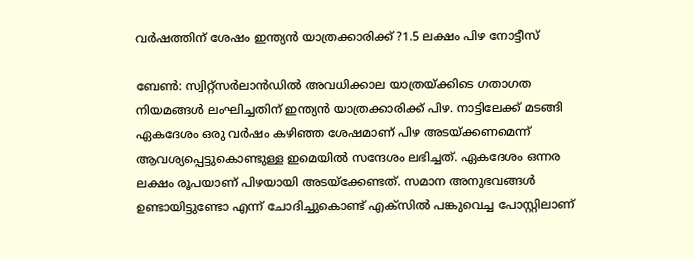വര്‍ഷത്തിന് ശേഷം ഇന്ത്യന്‍ യാത്രക്കാരിക്ക് ?1.5 ലക്ഷം പിഴ നോട്ടീസ്

ബേണ്‍: സ്വിറ്റ്സര്‍ലാന്‍ഡില്‍ അവധിക്കാല യാത്രയ്ക്കിടെ ഗതാഗത നിയമങ്ങള്‍ ലംഘിച്ചതിന് ഇന്ത്യന്‍ യാത്രക്കാരിക്ക് പിഴ. നാട്ടിലേക്ക് മടങ്ങി ഏകദേശം ഒരു വര്‍ഷം കഴിഞ്ഞ ശേഷമാണ് പിഴ അടയ്ക്കണമെന്ന് ആവശ്യപ്പെട്ടുകൊണ്ടുള്ള ഇമെയില്‍ സന്ദേശം ലഭിച്ചത്. ഏകദേശം ഒന്നര ലക്ഷം രൂപയാണ് പിഴയായി അടയ്‌ക്കേണ്ടത്. സമാന അനുഭവങ്ങള്‍ ഉണ്ടായിട്ടുണ്ടോ എന്ന് ചോദിച്ചുകൊണ്ട് എക്‌സില്‍ പങ്കുവെച്ച പോസ്റ്റിലാണ്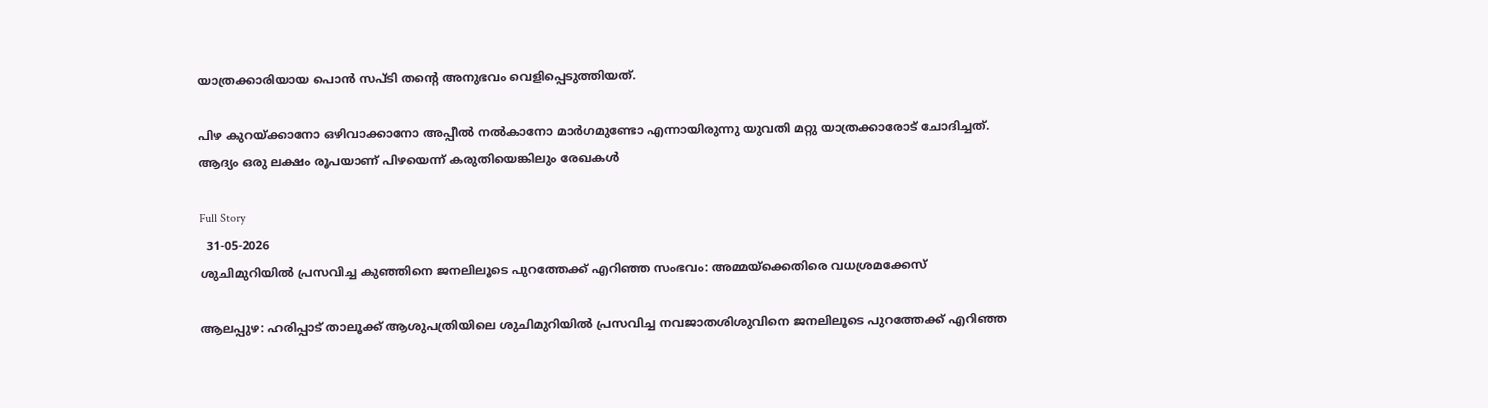യാത്രക്കാരിയായ പൊന്‍ സപ്ടി തന്റെ അനുഭവം വെളിപ്പെടുത്തിയത്.

പിഴ കുറയ്ക്കാനോ ഒഴിവാക്കാനോ അപ്പീല്‍ നല്‍കാനോ മാര്‍ഗമുണ്ടോ എന്നായിരുന്നു യുവതി മറ്റു യാത്രക്കാരോട് ചോദിച്ചത്. ആദ്യം ഒരു ലക്ഷം രൂപയാണ് പിഴയെന്ന് കരുതിയെങ്കിലും രേഖകള്‍

Full Story
  31-05-2026
ശുചിമുറിയില്‍ പ്രസവിച്ച കുഞ്ഞിനെ ജനലിലൂടെ പുറത്തേക്ക് എറിഞ്ഞ സംഭവം: അമ്മയ്ക്കെതിരെ വധശ്രമക്കേസ്

ആലപ്പുഴ: ഹരിപ്പാട് താലൂക്ക് ആശുപത്രിയിലെ ശുചിമുറിയില്‍ പ്രസവിച്ച നവജാതശിശുവിനെ ജനലിലൂടെ പുറത്തേക്ക് എറിഞ്ഞ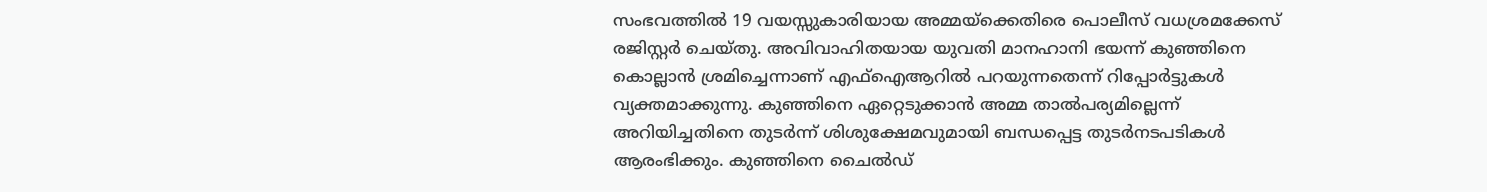സംഭവത്തില്‍ 19 വയസ്സുകാരിയായ അമ്മയ്ക്കെതിരെ പൊലീസ് വധശ്രമക്കേസ് രജിസ്റ്റര്‍ ചെയ്തു. അവിവാഹിതയായ യുവതി മാനഹാനി ഭയന്ന് കുഞ്ഞിനെ കൊല്ലാന്‍ ശ്രമിച്ചെന്നാണ് എഫ്ഐആറില്‍ പറയുന്നതെന്ന് റിപ്പോര്‍ട്ടുകള്‍ വ്യക്തമാക്കുന്നു. കുഞ്ഞിനെ ഏറ്റെടുക്കാന്‍ അമ്മ താല്‍പര്യമില്ലെന്ന് അറിയിച്ചതിനെ തുടര്‍ന്ന് ശിശുക്ഷേമവുമായി ബന്ധപ്പെട്ട തുടര്‍നടപടികള്‍ ആരംഭിക്കും. കുഞ്ഞിനെ ചൈല്‍ഡ്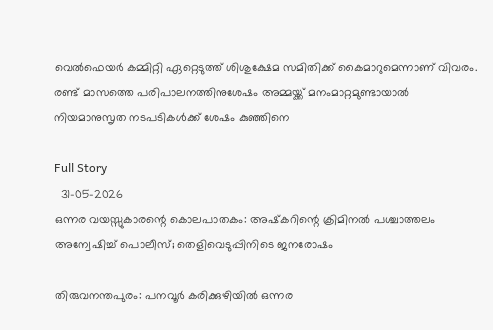വെല്‍ഫെയര്‍ കമ്മിറ്റി ഏറ്റെടുത്ത് ശിശുക്ഷേമ സമിതിക്ക് കൈമാറുമെന്നാണ് വിവരം. രണ്ട് മാസത്തെ പരിപാലനത്തിനുശേഷം അമ്മയ്ക്ക് മനംമാറ്റമുണ്ടായാല്‍ നിയമാനുസൃത നടപടികള്‍ക്ക് ശേഷം കുഞ്ഞിനെ

Full Story
  31-05-2026
ഒന്നര വയസ്സുകാരന്റെ കൊലപാതകം: അഷ്‌കറിന്റെ ക്രിമിനല്‍ പശ്ചാത്തലം അന്വേഷിച്ച് പൊലീസ്; തെളിവെടുപ്പിനിടെ ജനരോഷം

തിരുവനന്തപുരം: പനവൂര്‍ കരിക്കുഴിയില്‍ ഒന്നര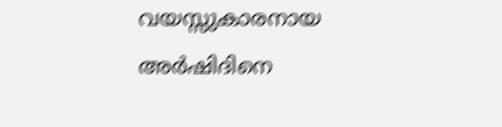വയസ്സുകാരനായ അര്‍ഷിദിനെ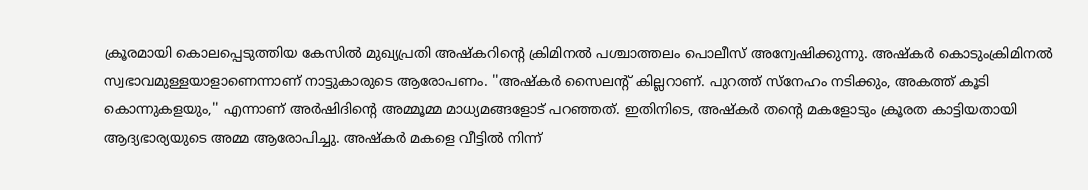ക്രൂരമായി കൊലപ്പെടുത്തിയ കേസില്‍ മുഖ്യപ്രതി അഷ്‌കറിന്റെ ക്രിമിനല്‍ പശ്ചാത്തലം പൊലീസ് അന്വേഷിക്കുന്നു. അഷ്‌കര്‍ കൊടുംക്രിമിനല്‍ സ്വഭാവമുള്ളയാളാണെന്നാണ് നാട്ടുകാരുടെ ആരോപണം. ''അഷ്‌കര്‍ സൈലന്റ് കില്ലറാണ്. പുറത്ത് സ്‌നേഹം നടിക്കും, അകത്ത് കൂടി കൊന്നുകളയും,'' എന്നാണ് അര്‍ഷിദിന്റെ അമ്മൂമ്മ മാധ്യമങ്ങളോട് പറഞ്ഞത്. ഇതിനിടെ, അഷ്‌കര്‍ തന്റെ മകളോടും ക്രൂരത കാട്ടിയതായി ആദ്യഭാര്യയുടെ അമ്മ ആരോപിച്ചു. അഷ്‌കര്‍ മകളെ വീട്ടില്‍ നിന്ന്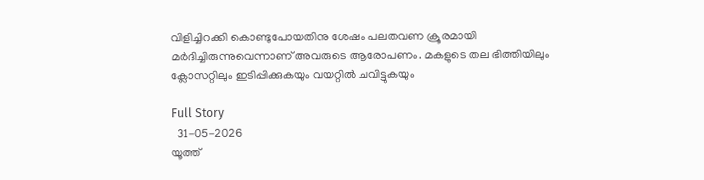വിളിച്ചിറക്കി കൊണ്ടുപോയതിനു ശേഷം പലതവണ ക്രൂരമായി മര്‍ദിച്ചിരുന്നുവെന്നാണ് അവരുടെ ആരോപണം. മകളുടെ തല ഭിത്തിയിലും ക്ലോസറ്റിലും ഇടിപ്പിക്കുകയും വയറ്റില്‍ ചവിട്ടുകയും

Full Story
  31-05-2026
യൂത്ത്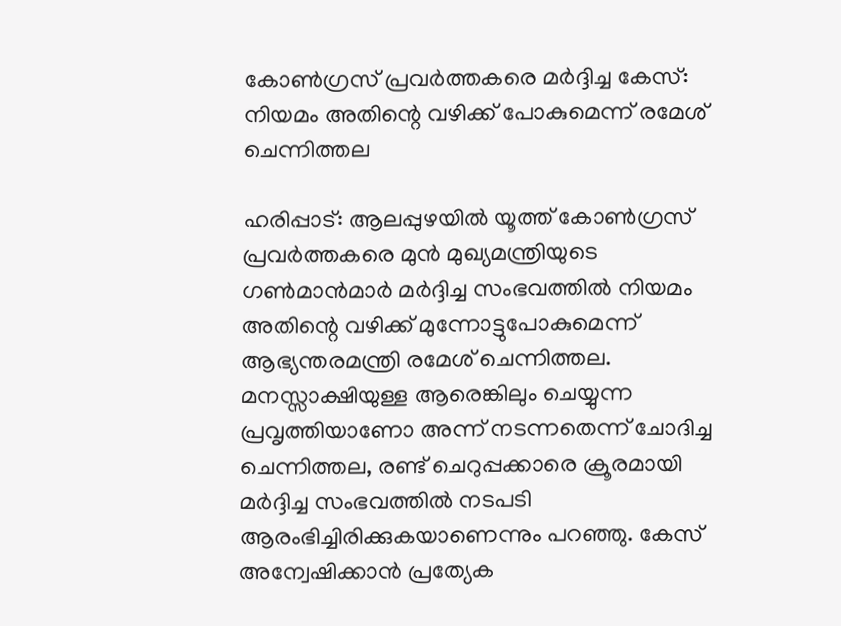കോണ്‍ഗ്രസ് പ്രവര്‍ത്തകരെ മര്‍ദ്ദിച്ച കേസ്: നിയമം അതിന്റെ വഴിക്ക് പോകുമെന്ന് രമേശ് ചെന്നിത്തല

ഹരിപ്പാട്: ആലപ്പുഴയില്‍ യൂത്ത് കോണ്‍ഗ്രസ് പ്രവര്‍ത്തകരെ മുന്‍ മുഖ്യമന്ത്രിയുടെ ഗണ്‍മാന്‍മാര്‍ മര്‍ദ്ദിച്ച സംഭവത്തില്‍ നിയമം അതിന്റെ വഴിക്ക് മുന്നോട്ടുപോകുമെന്ന് ആഭ്യന്തരമന്ത്രി രമേശ് ചെന്നിത്തല. മനസ്സാക്ഷിയുള്ള ആരെങ്കിലും ചെയ്യുന്ന പ്രവൃത്തിയാണോ അന്ന് നടന്നതെന്ന് ചോദിച്ച ചെന്നിത്തല, രണ്ട് ചെറുപ്പക്കാരെ ക്രൂരമായി മര്‍ദ്ദിച്ച സംഭവത്തില്‍ നടപടി ആരംഭിച്ചിരിക്കുകയാണെന്നും പറഞ്ഞു. കേസ് അന്വേഷിക്കാന്‍ പ്രത്യേക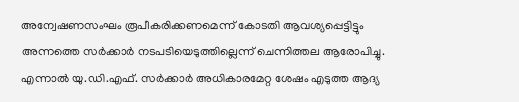അന്വേഷണസംഘം രൂപീകരിക്കണമെന്ന് കോടതി ആവശ്യപ്പെട്ടിട്ടും അന്നത്തെ സര്‍ക്കാര്‍ നടപടിയെടുത്തില്ലെന്ന് ചെന്നിത്തല ആരോപിച്ചു. എന്നാല്‍ യു.ഡി.എഫ്. സര്‍ക്കാര്‍ അധികാരമേറ്റ ശേഷം എടുത്ത ആദ്യ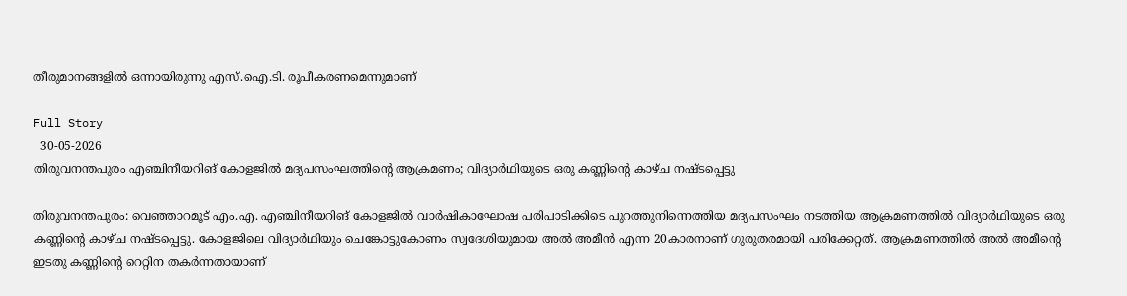തീരുമാനങ്ങളില്‍ ഒന്നായിരുന്നു എസ്.ഐ.ടി. രൂപീകരണമെന്നുമാണ്

Full Story
  30-05-2026
തിരുവനന്തപുരം എഞ്ചിനീയറിങ് കോളജില്‍ മദ്യപസംഘത്തിന്റെ ആക്രമണം; വിദ്യാര്‍ഥിയുടെ ഒരു കണ്ണിന്റെ കാഴ്ച നഷ്ടപ്പെട്ടു

തിരുവനന്തപുരം: വെഞ്ഞാറമൂട് എം.എ. എഞ്ചിനീയറിങ് കോളജില്‍ വാര്‍ഷികാഘോഷ പരിപാടിക്കിടെ പുറത്തുനിന്നെത്തിയ മദ്യപസംഘം നടത്തിയ ആക്രമണത്തില്‍ വിദ്യാര്‍ഥിയുടെ ഒരു കണ്ണിന്റെ കാഴ്ച നഷ്ടപ്പെട്ടു. കോളജിലെ വിദ്യാര്‍ഥിയും ചെങ്കോട്ടുകോണം സ്വദേശിയുമായ അല്‍ അമീന്‍ എന്ന 20കാരനാണ് ഗുരുതരമായി പരിക്കേറ്റത്. ആക്രമണത്തില്‍ അല്‍ അമീന്റെ ഇടതു കണ്ണിന്റെ റെറ്റിന തകര്‍ന്നതായാണ്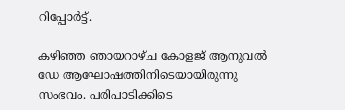റിപ്പോര്‍ട്ട്.

കഴിഞ്ഞ ഞായറാഴ്ച കോളജ് ആനുവല്‍ ഡേ ആഘോഷത്തിനിടെയായിരുന്നു സംഭവം. പരിപാടിക്കിടെ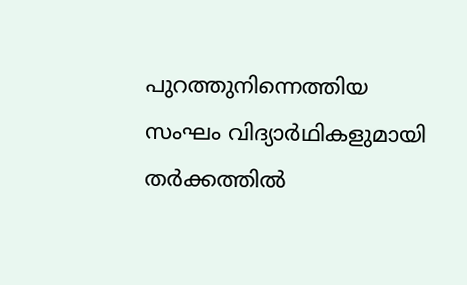പുറത്തുനിന്നെത്തിയ സംഘം വിദ്യാര്‍ഥികളുമായി തര്‍ക്കത്തില്‍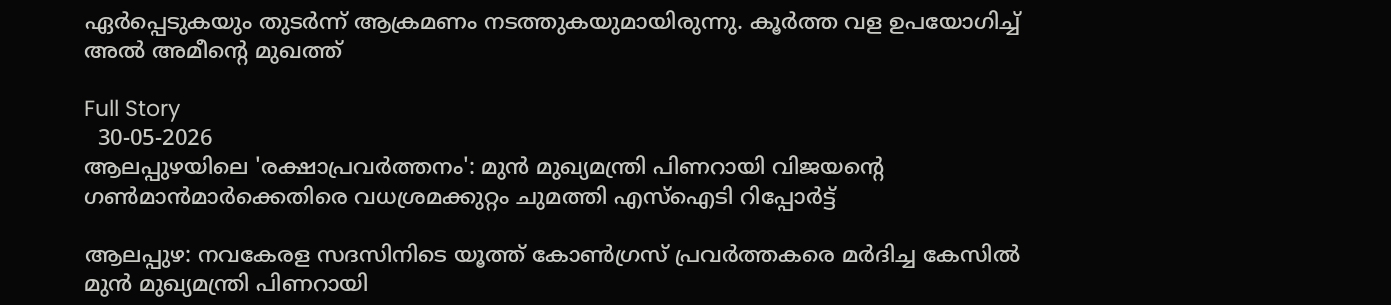ഏര്‍പ്പെടുകയും തുടര്‍ന്ന് ആക്രമണം നടത്തുകയുമായിരുന്നു. കൂര്‍ത്ത വള ഉപയോഗിച്ച് അല്‍ അമീന്റെ മുഖത്ത്

Full Story
  30-05-2026
ആലപ്പുഴയിലെ 'രക്ഷാപ്രവര്‍ത്തനം': മുന്‍ മുഖ്യമന്ത്രി പിണറായി വിജയന്റെ ഗണ്‍മാന്‍മാര്‍ക്കെതിരെ വധശ്രമക്കുറ്റം ചുമത്തി എസ്ഐടി റിപ്പോര്‍ട്ട്

ആലപ്പുഴ: നവകേരള സദസിനിടെ യൂത്ത് കോണ്‍ഗ്രസ് പ്രവര്‍ത്തകരെ മര്‍ദിച്ച കേസില്‍ മുന്‍ മുഖ്യമന്ത്രി പിണറായി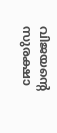വിജയന്റെ സുരക്ഷാ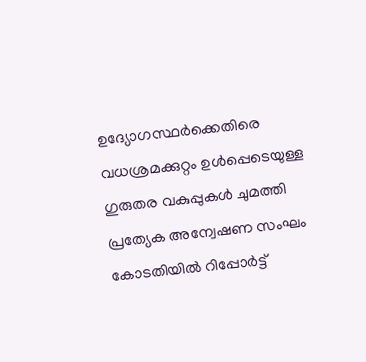ഉദ്യോഗസ്ഥര്‍ക്കെതിരെ വധശ്രമക്കുറ്റം ഉള്‍പ്പെടെയുള്ള ഗുരുതര വകുപ്പുകള്‍ ചുമത്തി പ്രത്യേക അന്വേഷണ സംഘം കോടതിയില്‍ റിപ്പോര്‍ട്ട്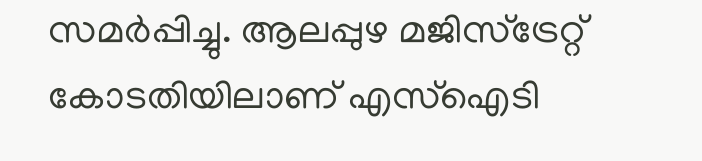സമര്‍പ്പിച്ചു. ആലപ്പുഴ മജിസ്ട്രേറ്റ് കോടതിയിലാണ് എസ്ഐടി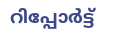റിപ്പോര്‍ട്ട്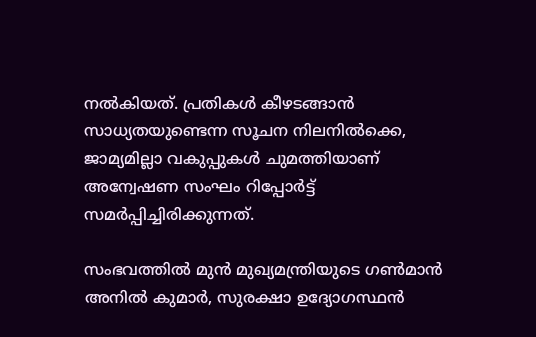നല്‍കിയത്. പ്രതികള്‍ കീഴടങ്ങാന്‍ സാധ്യതയുണ്ടെന്ന സൂചന നിലനില്‍ക്കെ, ജാമ്യമില്ലാ വകുപ്പുകള്‍ ചുമത്തിയാണ് അന്വേഷണ സംഘം റിപ്പോര്‍ട്ട് സമര്‍പ്പിച്ചിരിക്കുന്നത്.

സംഭവത്തില്‍ മുന്‍ മുഖ്യമന്ത്രിയുടെ ഗണ്‍മാന്‍ അനില്‍ കുമാര്‍, സുരക്ഷാ ഉദ്യോഗസ്ഥന്‍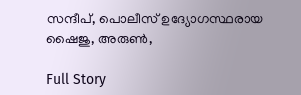സന്ദീപ്, പൊലീസ് ഉദ്യോഗസ്ഥരായ ഷൈജു, അരുണ്‍,

Full Story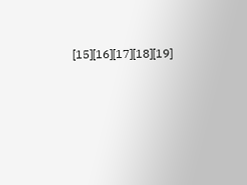[15][16][17][18][19]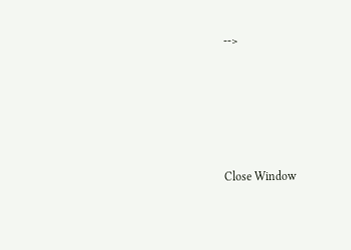-->





Close Window